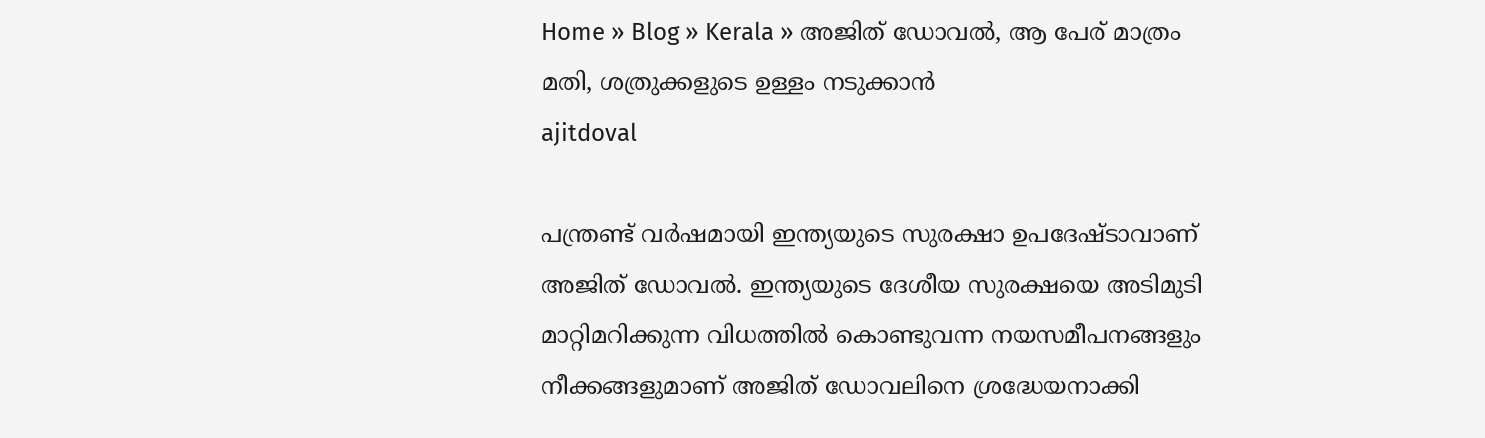Home » Blog » Kerala » അജിത്‌ ഡോവല്‍, ആ പേര് മാത്രം മതി, ശത്രുക്കളുടെ ഉള്ളം നടുക്കാന്‍
ajitdoval

പന്ത്രണ്ട് വര്‍ഷമായി ഇന്ത്യയുടെ സുരക്ഷാ ഉപദേഷ്ടാവാണ് അജിത്‌ ഡോവല്‍. ഇന്ത്യയുടെ ദേശീയ സുരക്ഷയെ അടിമുടി മാറ്റിമറിക്കുന്ന വിധത്തില്‍ കൊണ്ടുവന്ന നയസമീപനങ്ങളും നീക്കങ്ങളുമാണ് അജിത്‌ ഡോവലിനെ ശ്രദ്ധേയനാക്കി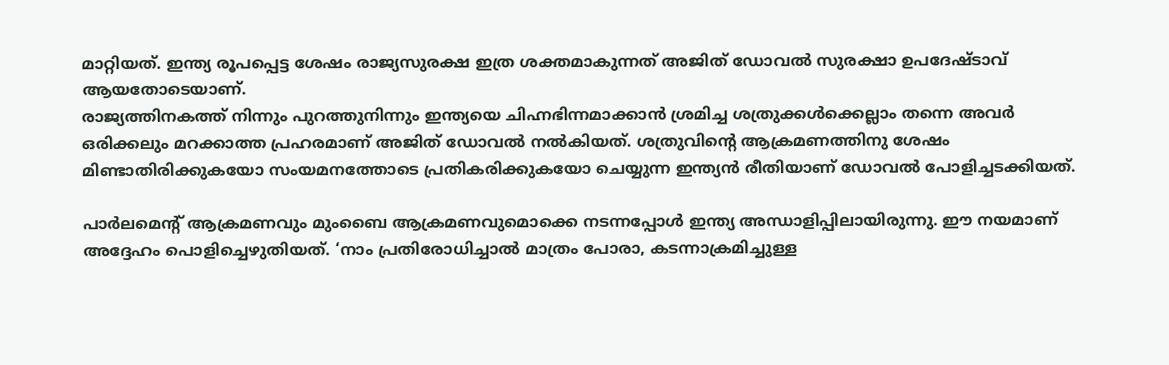മാറ്റിയത്. ഇന്ത്യ രൂപപ്പെട്ട ശേഷം രാജ്യസുരക്ഷ ഇത്ര ശക്തമാകുന്നത് അജിത്‌ ഡോവല്‍ സുരക്ഷാ ഉപദേഷ്ടാവ് ആയതോടെയാണ്.
രാജ്യത്തിനകത്ത് നിന്നും പുറത്തുനിന്നും ഇന്ത്യയെ ചിഹ്നഭിന്നമാക്കാന്‍ ശ്രമിച്ച ശത്രുക്കള്‍ക്കെല്ലാം തന്നെ അവര്‍ ഒരിക്കലും മറക്കാത്ത പ്രഹരമാണ് അജിത്‌ ഡോവല്‍ നല്‍കിയത്. ശത്രുവിന്‍റെ ആക്രമണത്തിനു ശേഷം മിണ്ടാതിരിക്കുകയോ സംയമനത്തോടെ പ്രതികരിക്കുകയോ ചെയ്യുന്ന ഇന്ത്യന്‍ രീതിയാണ് ഡോവല്‍ പോളിച്ചടക്കിയത്.

പാർലമെന്റ് ആക്രമണവും മുംബൈ ആക്രമണവുമൊക്കെ നടന്നപ്പോള്‍ ഇന്ത്യ അന്ധാളിപ്പിലായിരുന്നു. ഈ നയമാണ് അദ്ദേഹം പൊളിച്ചെഴുതിയത്. ‘നാം പ്രതിരോധിച്ചാൽ മാത്രം പോരാ, കടന്നാക്രമിച്ചുള്ള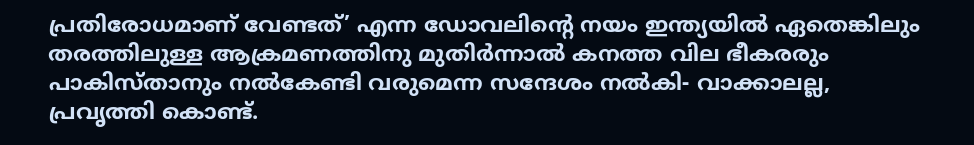പ്രതിരോധമാണ് വേണ്ടത്’ എന്ന ഡോവലിന്റെ നയം ഇന്ത്യയിൽ ഏതെങ്കിലും തരത്തിലുള്ള ആക്രമണത്തിനു മുതിർന്നാൽ കനത്ത വില ഭീകരരും പാകിസ്താനും നൽകേണ്ടി വരുമെന്ന സന്ദേശം നൽകി- വാക്കാലല്ല, പ്രവൃത്തി കൊണ്ട്.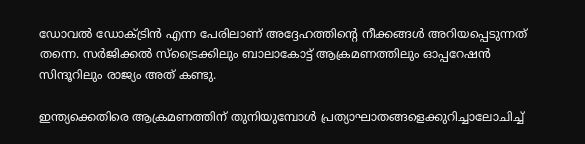ഡോവൽ ഡോക്ട്രിൻ എന്ന പേരിലാണ് അദ്ദേഹത്തിന്റെ നീക്കങ്ങള്‍ അറിയപ്പെടുന്നത് തന്നെ. സർജിക്കൽ സ്‌ട്രൈക്കിലും ബാലാകോട്ട് ആക്രമണത്തിലും ഓപ്പറേഷൻ സിന്ദൂറിലും രാജ്യം അത് കണ്ടു.

ഇന്ത്യക്കെതിരെ ആക്രമണത്തിന് തുനിയുമ്പോൾ പ്രത്യാഘാതങ്ങളെക്കുറിച്ചാലോചിച്ച്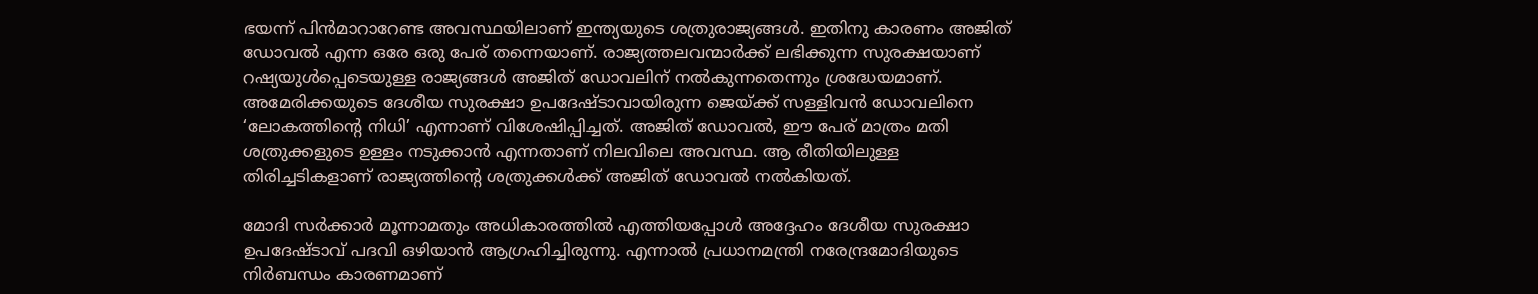ഭയന്ന് പിൻമാറാറേണ്ട അവസ്ഥയിലാണ് ഇന്ത്യയുടെ ശത്രുരാജ്യങ്ങള്‍. ഇതിനു കാരണം അജിത്‌ ഡോവല്‍ എന്ന ഒരേ ഒരു പേര് തന്നെയാണ്. രാജ്യത്തലവന്മാര്‍ക്ക് ലഭിക്കുന്ന സുരക്ഷയാണ് റഷ്യയുള്‍പ്പെടെയുള്ള രാജ്യങ്ങള്‍ അജിത്‌ ഡോവലിന് നല്‍കുന്നതെന്നും ശ്രദ്ധേയമാണ്. അമേരിക്കയുടെ ദേശീയ സുരക്ഷാ ഉപദേഷ്ടാവായിരുന്ന ജെയ്ക്ക് സള്ളിവൻ ഡോവലിനെ ‘ലോകത്തിന്റെ നിധി’ എന്നാണ് വിശേഷിപ്പിച്ചത്. അജിത്‌ ഡോവല്‍, ഈ പേര് മാത്രം മതി ശത്രുക്കളുടെ ഉള്ളം നടുക്കാന്‍ എന്നതാണ് നിലവിലെ അവസ്ഥ. ആ രീതിയിലുള്ള തിരിച്ചടികളാണ് രാജ്യത്തിന്റെ ശത്രുക്കള്‍ക്ക് അജിത്‌ ഡോവല്‍ നല്‍കിയത്.

മോദി സര്‍ക്കാര്‍ മൂന്നാമതും അധികാരത്തില്‍ എത്തിയപ്പോള്‍ അദ്ദേഹം ദേശീയ സുരക്ഷാ ഉപദേഷ്ടാവ് പദവി ഒഴിയാന്‍ ആഗ്രഹിച്ചിരുന്നു. എന്നാല്‍ പ്രധാനമന്ത്രി നരേന്ദ്രമോദിയുടെ നിര്‍ബന്ധം കാരണമാണ്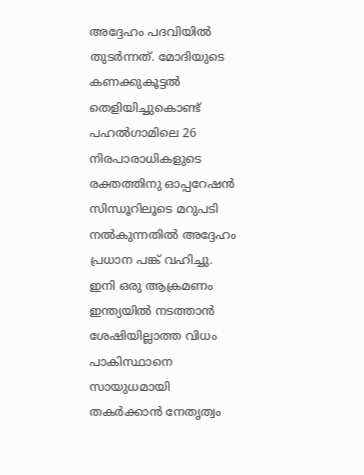അദ്ദേഹം പദവിയില്‍ തുടര്‍ന്നത്. മോദിയുടെ കണക്കുകൂട്ടല്‍ തെളിയിച്ചുകൊണ്ട് പഹല്‍ഗാമിലെ 26 നിരപാരാധികളുടെ രക്തത്തിനു ഓപ്പറേഷന്‍ സിന്ധൂറിലൂടെ മറുപടി നല്‍കുന്നതില്‍ അദ്ദേഹം പ്രധാന പങ്ക് വഹിച്ചു. ഇനി ഒരു ആക്രമണം ഇന്ത്യയില്‍ നടത്താന്‍ ശേഷിയില്ലാത്ത വിധം പാകിസ്ഥാനെ സായുധമായി തകര്‍ക്കാന്‍ നേതൃത്വം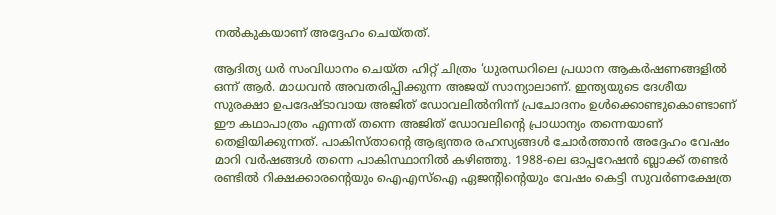നല്‍കുകയാണ് അദ്ദേഹം ചെയ്തത്.

ആദിത്യ ധര്‍ സംവിധാനം ചെയ്ത ഹിറ്റ്‌ ചിത്രം ‘ധുരന്ധറിലെ പ്രധാന ആകര്‍ഷണങ്ങളില്‍ ഒന്ന് ആര്‍. മാധവന്‍ അവതരിപ്പിക്കുന്ന അജയ് സാന്യാലാണ്. ഇന്ത്യയുടെ ദേശീയ സുരക്ഷാ ഉപദേഷ്ടാവായ അജിത്‌ ഡോവലില്‍നിന്ന് പ്രചോദനം ഉള്‍ക്കൊണ്ടുകൊണ്ടാണ് ഈ കഥാപാത്രം എന്നത് തന്നെ അജിത്‌ ഡോവലിന്റെ പ്രാധാന്യം തന്നെയാണ് തെളിയിക്കുന്നത്. പാകിസ്താന്റെ ആഭ്യന്തര രഹസ്യങ്ങള്‍ ചോര്‍ത്താന്‍ അദ്ദേഹം വേഷം മാറി വര്‍ഷങ്ങള്‍ തന്നെ പാകിസ്ഥാനില്‍ കഴിഞ്ഞു. 1988-ലെ ഓപ്പറേഷൻ ബ്ലാക്ക് തണ്ടർ രണ്ടിൽ റിക്ഷക്കാരന്റെയും ഐഎസ്‌ഐ ഏജന്റിന്റെയും വേഷം കെട്ടി സുവർണക്ഷേത്ര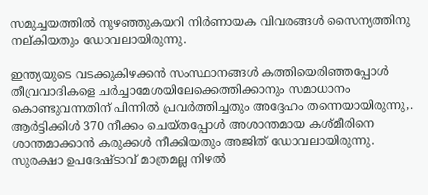സമുച്ചയത്തിൽ നുഴഞ്ഞുകയറി നിർണായക വിവരങ്ങൾ സൈന്യത്തിനു നല്കിയതും ഡോവലായിരുന്നു.

ഇന്ത്യയുടെ വടക്കുകിഴക്കൻ സംസ്ഥാനങ്ങൾ കത്തിയെരിഞ്ഞപ്പോൾ തീവ്രവാദികളെ ചർച്ചാമേശയിലേക്കെത്തിക്കാനും സമാധാനം കൊണ്ടുവന്നതിന് പിന്നില്‍ പ്രവര്‍ത്തിച്ചതും അദ്ദേഹം തന്നെയായിരുന്നു,. ആർട്ടിക്കിൾ 370 നീക്കം ചെയ്തപ്പോൾ അശാന്തമായ കശ്മീരിനെ ശാന്തമാക്കാന്‍ കരുക്കള്‍ നീക്കിയതും അജിത്‌ ഡോവലായിരുന്നു. സുരക്ഷാ ഉപദേഷ്ടാവ് മാത്രമല്ല നിഴല്‍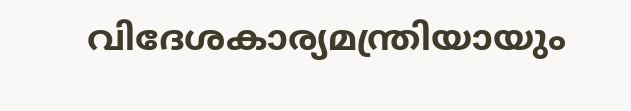വിദേശകാര്യമന്ത്രിയായും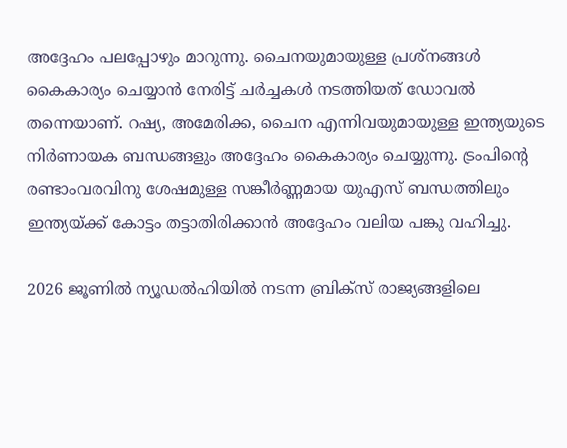അദ്ദേഹം പലപ്പോഴും മാറുന്നു. ചൈനയുമായുള്ള പ്രശ്നങ്ങള്‍ കൈകാര്യം ചെയ്യാന്‍ നേരിട്ട് ചര്‍ച്ചകള്‍ നടത്തിയത് ഡോവല്‍ തന്നെയാണ്. റഷ്യ, അമേരിക്ക, ചൈന എന്നിവയുമായുള്ള ഇന്ത്യയുടെ നിർണായക ബന്ധങ്ങളും അദ്ദേഹം കൈകാര്യം ചെയ്യുന്നു. ട്രംപിന്റെ രണ്ടാംവരവിനു ശേഷമുള്ള സങ്കീർണ്ണമായ യുഎസ് ബന്ധത്തിലും ഇന്ത്യയ്ക്ക് കോട്ടം തട്ടാതിരിക്കാന്‍ അദ്ദേഹം വലിയ പങ്കു വഹിച്ചു.

2026 ജൂണില്‍ ന്യൂഡൽഹിയിൽ നടന്ന ബ്രിക്‌സ് രാജ്യങ്ങളിലെ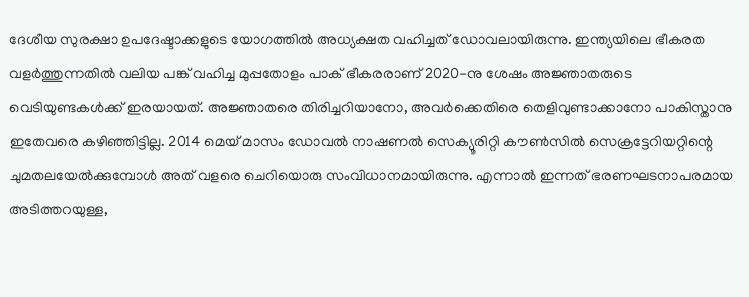ദേശീയ സുരക്ഷാ ഉപദേഷ്ടാക്കളുടെ യോഗത്തിൽ അധ്യക്ഷത വഹിച്ചത് ഡോവലായിരുന്നു. ഇന്ത്യയിലെ ഭീകരത വളര്‍ത്തുന്നതില്‍ വലിയ പങ്ക് വഹിച്ച മുപ്പതോളം പാക് ഭീകരരാണ് 2020-നു ശേഷം അജ്ഞാതരുടെ വെടിയുണ്ടകൾക്ക് ഇരയായത്. അജ്ഞാതരെ തിരിച്ചറിയാനോ, അവർക്കെതിരെ തെളിവുണ്ടാക്കാനോ പാകിസ്താനു ഇതേവരെ കഴിഞ്ഞിട്ടില്ല. 2014 മെയ് മാസം ഡോവൽ നാഷണൽ സെക്യൂരിറ്റി കൗൺസിൽ സെക്രട്ടേറിയറ്റിന്റെ ചുമതലയേൽക്കുമ്പോൾ അത് വളരെ ചെറിയൊരു സംവിധാനമായിരുന്നു. എന്നാല്‍ ഇന്നത് ഭരണഘടനാപരമായ അടിത്തറയുള്ള,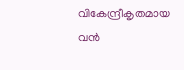വികേന്ദ്രീകൃതമായ വൻ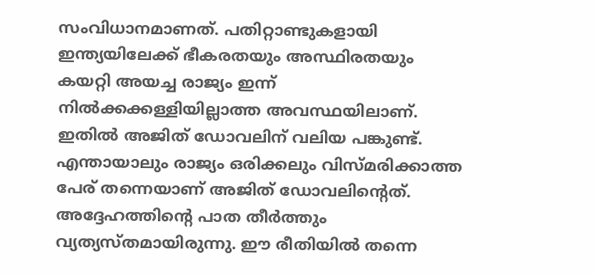സംവിധാനമാണത്. പതിറ്റാണ്ടുകളായി ഇന്ത്യയിലേക്ക് ഭീകരതയും അസ്ഥിരതയും കയറ്റി അയച്ച രാജ്യം ഇന്ന് നിൽക്കക്കള്ളിയില്ലാത്ത അവസ്ഥയിലാണ്. ഇതില്‍ അജിത്‌ ഡോവലിന് വലിയ പങ്കുണ്ട്. എന്തായാലും രാജ്യം ഒരിക്കലും വിസ്മരിക്കാത്ത പേര് തന്നെയാണ് അജിത്‌ ഡോവലിന്റെത്. അദ്ദേഹത്തിന്റെ പാത തീര്‍ത്തും വ്യത്യസ്തമായിരുന്നു. ഈ രീതിയില്‍ തന്നെ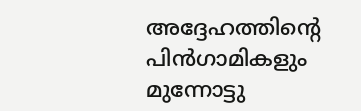അദ്ദേഹത്തിന്റെ പിന്‍ഗാമികളും മുന്നോട്ടു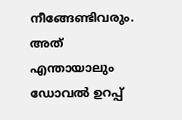നീങ്ങേണ്ടിവരും. അത് എന്തായാലും ഡോവല്‍ ഉറപ്പ്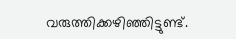വരുത്തിക്കഴിഞ്ഞിട്ടുണ്ട്.